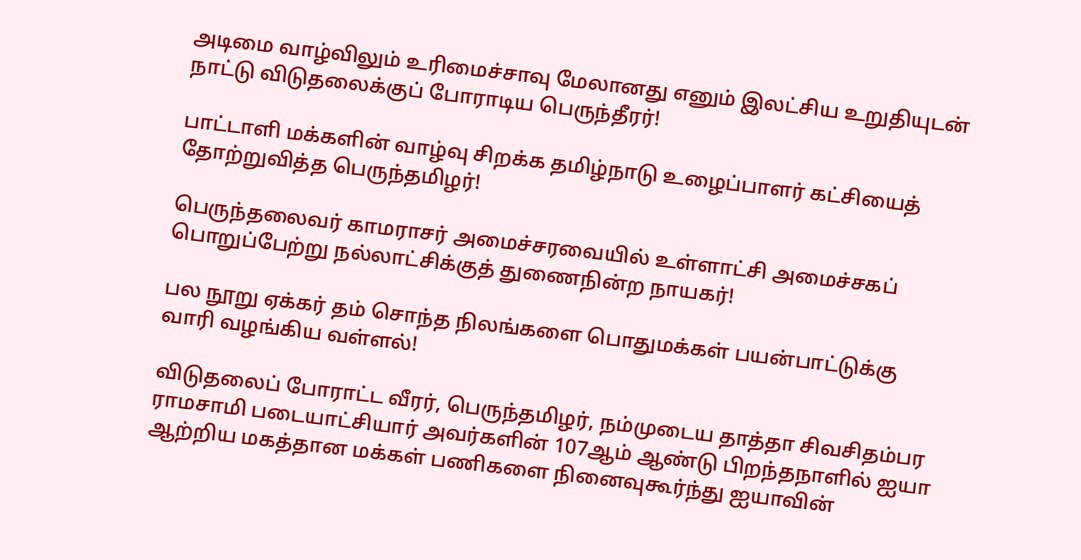அடிமை வாழ்விலும் உரிமைச்சாவு மேலானது எனும் இலட்சிய உறுதியுடன் நாட்டு விடுதலைக்குப் போராடிய பெருந்தீரர்!

பாட்டாளி மக்களின் வாழ்வு சிறக்க தமிழ்நாடு உழைப்பாளர் கட்சியைத் தோற்றுவித்த பெருந்தமிழர்!

பெருந்தலைவர் காமராசர் அமைச்சரவையில் உள்ளாட்சி அமைச்சகப் பொறுப்பேற்று நல்லாட்சிக்குத் துணைநின்ற நாயகர்!

பல நூறு ஏக்கர் தம் சொந்த நிலங்களை பொதுமக்கள் பயன்பாட்டுக்கு வாரி வழங்கிய வள்ளல்!

விடுதலைப் போராட்ட வீரர், பெருந்தமிழர், நம்முடைய தாத்தா சிவசிதம்பர ராமசாமி படையாட்சியார் அவர்களின் 107ஆம் ஆண்டு பிறந்தநாளில் ஐயா ஆற்றிய மகத்தான மக்கள் பணிகளை நினைவுகூர்ந்து ஐயாவின்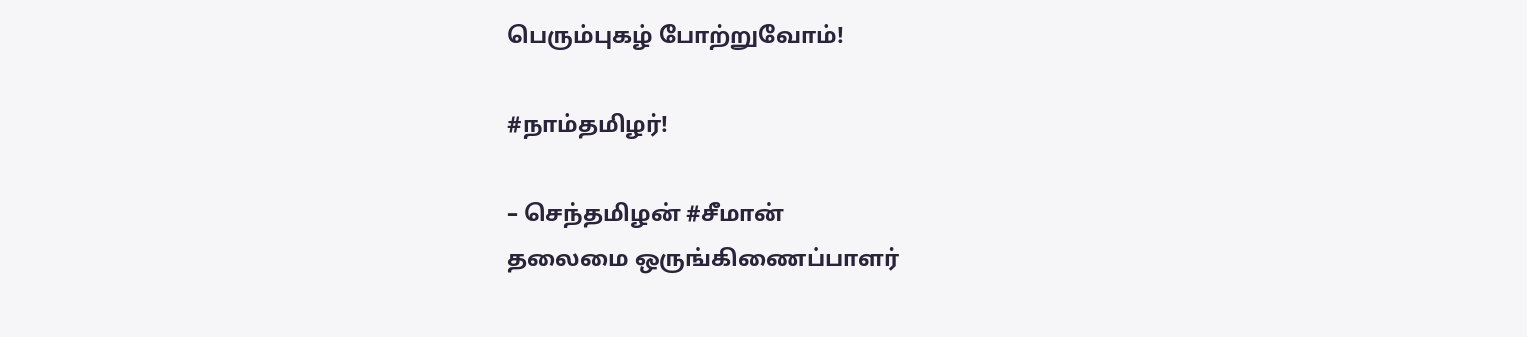பெரும்புகழ் போற்றுவோம்!

#நாம்தமிழர்!

– செந்தமிழன் #சீமான்
தலைமை ஒருங்கிணைப்பாளர்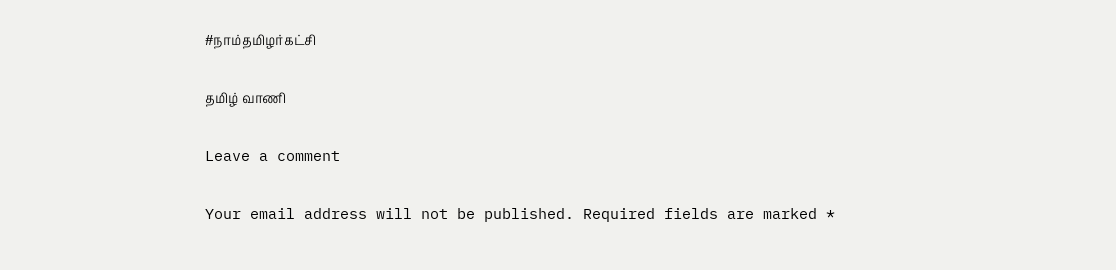#நாம்தமிழர்கட்சி

தமிழ் வாணி

Leave a comment

Your email address will not be published. Required fields are marked *